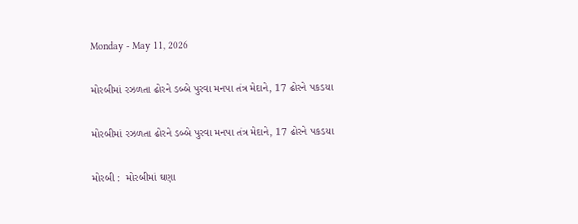Monday - May 11, 2026

મોરબીમાં રઝળતા ઢોરને ડબ્બે પુરવા મનપા તંત્ર મેદાને, 17 ઢોરને પકડયા

મોરબીમાં રઝળતા ઢોરને ડબ્બે પુરવા મનપા તંત્ર મેદાને, 17 ઢોરને પકડયા

મોરબી :  મોરબીમાં ઘણા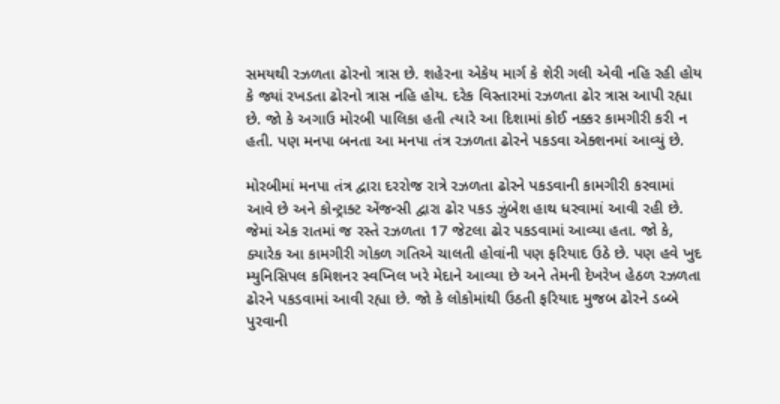સમયથી રઝળતા ઢોરનો ત્રાસ છે. શહેરના એકેય માર્ગ કે શેરી ગલી એવી નહિ રહી હોય કે જ્યાં રખડતા ઢોરનો ત્રાસ નહિ હોય. દરેક વિસ્તારમાં રઝળતા ઢોર ત્રાસ આપી રહ્યા છે. જો કે અગાઉ મોરબી પાલિકા હતી ત્યારે આ દિશામાં કોઈ નક્કર કામગીરી કરી ન હતી. પણ મનપા બનતા આ મનપા તંત્ર રઝળતા ઢોરને પકડવા એક્શનમાં આવ્યું છે.

મોરબીમાં મનપા તંત્ર દ્વારા દરરોજ રાત્રે રઝળતા ઢોરને પકડવાની કામગીરી કરવામાં આવે છે અને કોન્ટ્રાક્ટ એંજન્સી દ્વારા ઢોર પકડ ઝુંબેશ હાથ ધરવામાં આવી રહી છે. જેમાં એક રાતમાં જ રસ્તે રઝળતા 17 જેટલા ઢોર પકડવામાં આવ્યા હતા. જો કે, ક્યારેક આ કામગીરી ગોકળ ગતિએ ચાલતી હોવાંની પણ ફરિયાદ ઉઠે છે. પણ હવે ખુદ મ્યુનિસિપલ કમિશનર સ્વપ્નિલ ખરે મેદાને આવ્યા છે અને તેમની દેખરેખ હેઠળ રઝળતા ઢોરને પકડવામાં આવી રહ્યા છે. જો કે લોકોમાંથી ઉઠતી ફરિયાદ મુજબ ઢોરને ડબ્બે પુરવાની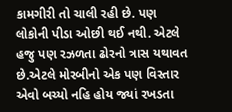કામગીરી તો ચાલી રહી છે. પણ લોકોની પીડા ઓછી થઈ નથી. એટલે હજુ પણ રઝળતા ઢોરનો ત્રાસ યથાવત છે.એટલે મોરબીનો એક પણ વિસ્તાર એવો બચ્યો નહિ હોય જ્યાં રખડતા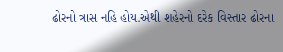ઢોરનો ત્રાસ નહિ હોય.એથી શહેરનો દરેક વિસ્તાર ઢોરના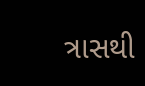ત્રાસથી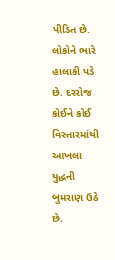પીડિત છે. લોકોને ભારે હાલાકી પડે છે. દરરોજ કોઈને કોઈ વિસ્તારમાંથી આખલા યુદ્ધની બુમરાણ ઉઠે છે.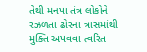તેથી મનપા તંત્ર લોકોને રઝળતા ઢોરના ત્રાસમાંથી મુક્તિ અપવવા ત્વરિત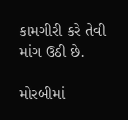કામગીરી કરે તેવી માંગ ઉઠી છે.

મોરબીમાં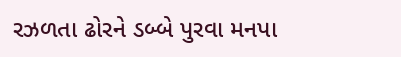રઝળતા ઢોરને ડબ્બે પુરવા મનપા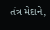તંત્ર મેદાને,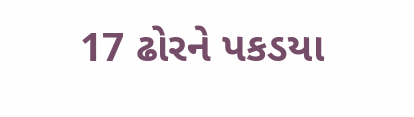17 ઢોરને પકડયા